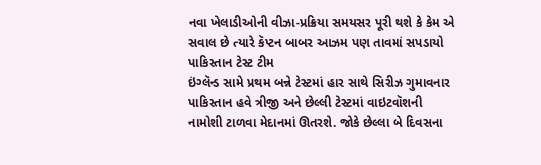નવા ખેલાડીઓની વીઝા-પ્રક્રિયા સમયસર પૂરી થશે કે કેમ એ સવાલ છે ત્યારે કૅપ્ટન બાબર આઝમ પણ તાવમાં સપડાયો
પાકિસ્તાન ટેસ્ટ ટીમ
ઇંગ્લૅન્ડ સામે પ્રથમ બન્ને ટેસ્ટમાં હાર સાથે સિરીઝ ગુમાવનાર પાકિસ્તાન હવે ત્રીજી અને છેલ્લી ટેસ્ટમાં વાઇટવૉશની નામોશી ટાળવા મેદાનમાં ઊતરશે. જોકે છેલ્લા બે દિવસના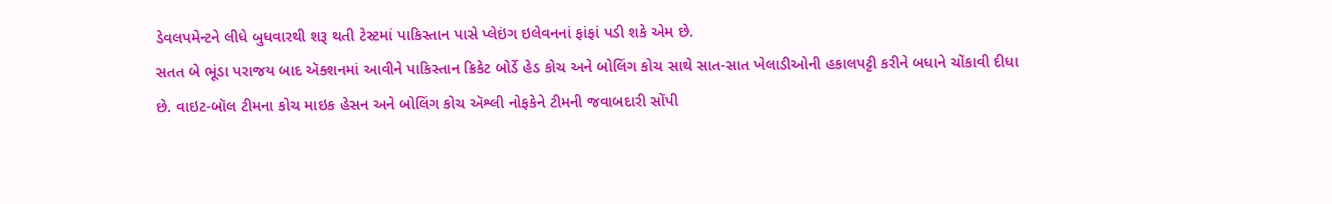ડેવલપમેન્ટને લીધે બુધવારથી શરૂ થતી ટેસ્ટમાં પાકિસ્તાન પાસે પ્લેઇંગ ઇલેવનનાં ફાંફાં પડી શકે એમ છે.
સતત બે ભૂંડા પરાજય બાદ ઍક્શનમાં આવીને પાકિસ્તાન ક્રિકેટ બોર્ડે હેડ કોચ અને બોલિંગ કોચ સાથે સાત-સાત ખેલાડીઓની હકાલપટ્ટી કરીને બધાને ચોંકાવી દીધા છે. વાઇટ-બૉલ ટીમના કોચ માઇક હેસન અને બોલિંગ કોચ ઍશ્લી નોફકેને ટીમની જવાબદારી સોંપી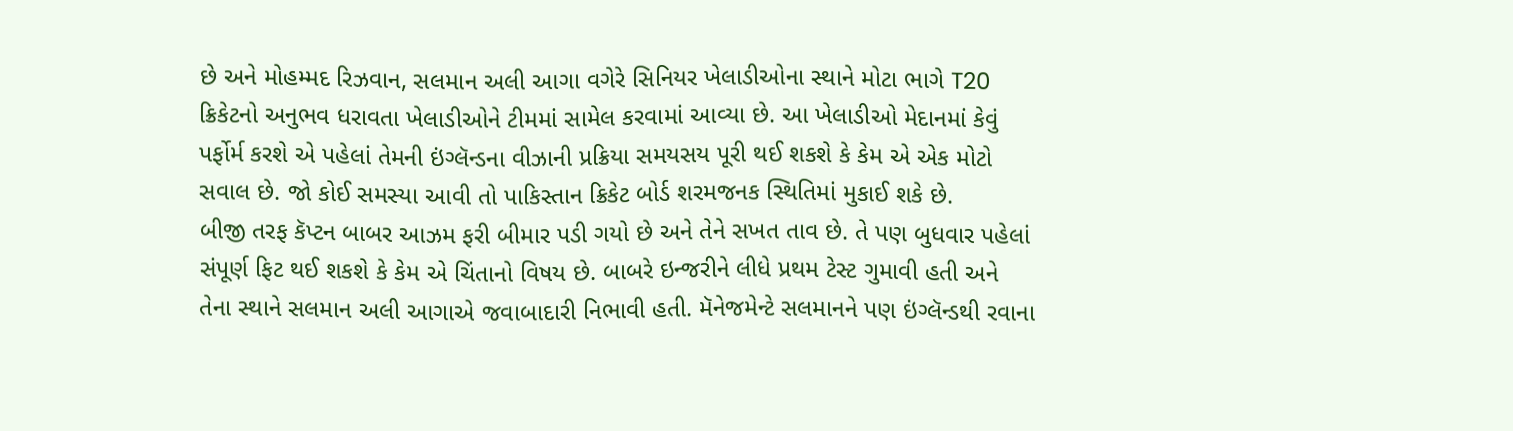છે અને મોહમ્મદ રિઝવાન, સલમાન અલી આગા વગેરે સિનિયર ખેલાડીઓના સ્થાને મોટા ભાગે T20 ક્રિકેટનો અનુભવ ધરાવતા ખેલાડીઓને ટીમમાં સામેલ કરવામાં આવ્યા છે. આ ખેલાડીઓ મેદાનમાં કેવું પર્ફોર્મ કરશે એ પહેલાં તેમની ઇંગ્લૅન્ડના વીઝાની પ્રક્રિયા સમયસય પૂરી થઈ શકશે કે કેમ એ એક મોટો સવાલ છે. જો કોઈ સમસ્યા આવી તો પાકિસ્તાન ક્રિકેટ બોર્ડ શરમજનક સ્થિતિમાં મુકાઈ શકે છે.
બીજી તરફ કૅપ્ટન બાબર આઝમ ફરી બીમાર પડી ગયો છે અને તેને સખત તાવ છે. તે પણ બુધવાર પહેલાં સંપૂર્ણ ફિટ થઈ શકશે કે કેમ એ ચિંતાનો વિષય છે. બાબરે ઇન્જરીને લીધે પ્રથમ ટેસ્ટ ગુમાવી હતી અને તેના સ્થાને સલમાન અલી આગાએ જવાબાદારી નિભાવી હતી. મૅનેજમેન્ટે સલમાનને પણ ઇંગ્લૅન્ડથી રવાના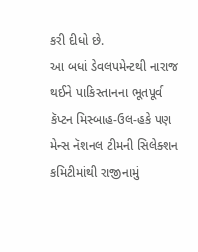કરી દીધો છે.
આ બધાં ડેવલપમેન્ટથી નારાજ થઈને પાકિસ્તાનના ભૂતપૂર્વ કૅપ્ટન મિસ્બાહ-ઉલ-હકે પણ મેન્સ નૅશનલ ટીમની સિલેક્શન કમિટીમાંથી રાજીનામું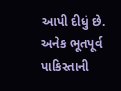આપી દીધું છે. અનેક ભૂતપૂર્વ પાકિસ્તાની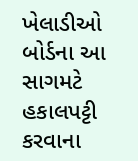ખેલાડીઓ બોર્ડના આ સાગમટે હકાલપટ્ટી કરવાના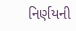નિર્ણયની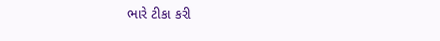ભારે ટીકા કરી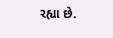રહ્યા છે.